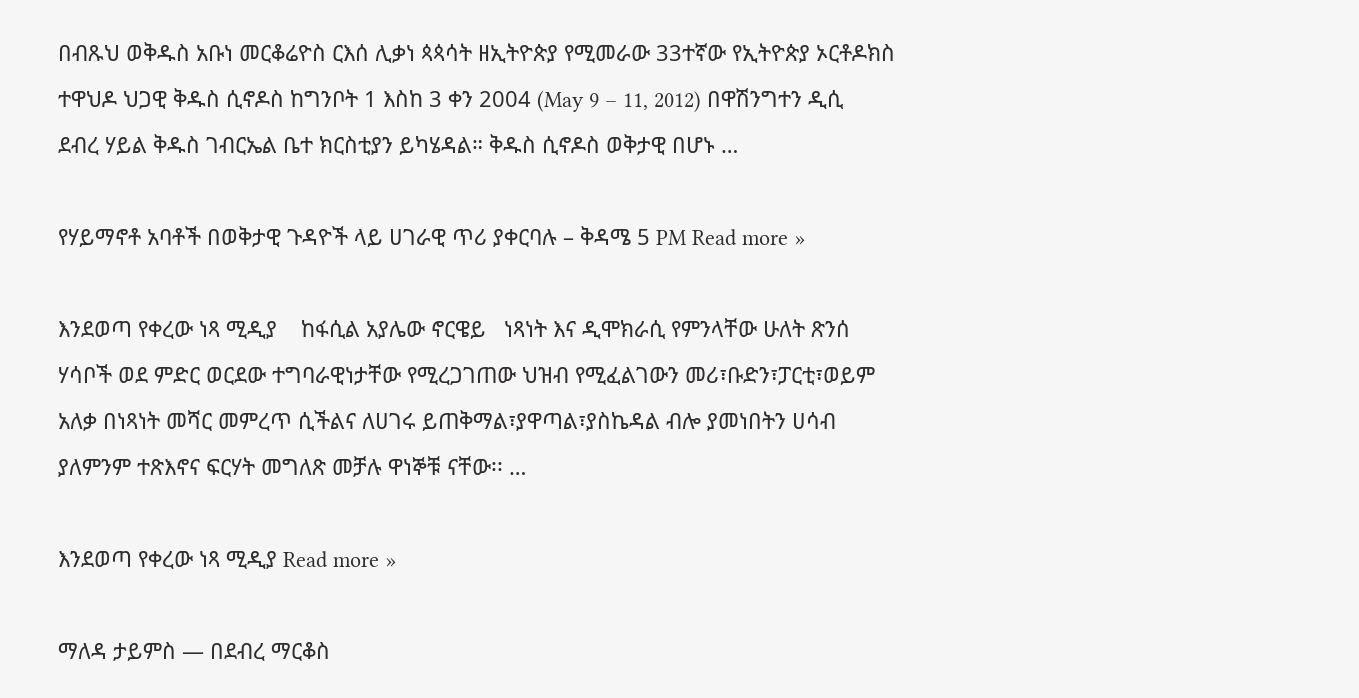በብጹህ ወቅዱስ አቡነ መርቆሬዮስ ርእሰ ሊቃነ ጳጳሳት ዘኢትዮጵያ የሚመራው 33ተኛው የኢትዮጵያ ኦርቶዶክስ ተዋህዶ ህጋዊ ቅዱስ ሲኖዶስ ከግንቦት 1 እስከ 3 ቀን 2004 (May 9 – 11, 2012) በዋሽንግተን ዲሲ ደብረ ሃይል ቅዱስ ገብርኤል ቤተ ክርስቲያን ይካሄዳል። ቅዱስ ሲኖዶስ ወቅታዊ በሆኑ …

የሃይማኖቶ አባቶች በወቅታዊ ጉዳዮች ላይ ሀገራዊ ጥሪ ያቀርባሉ – ቅዳሜ 5 PM Read more »

እንደወጣ የቀረው ነጻ ሚዲያ    ከፋሲል አያሌው ኖርዌይ   ነጻነት እና ዲሞክራሲ የምንላቸው ሁለት ጽንሰ ሃሳቦች ወደ ምድር ወርደው ተግባራዊነታቸው የሚረጋገጠው ህዝብ የሚፈልገውን መሪ፣ቡድን፣ፓርቲ፣ወይም አለቃ በነጻነት መሻር መምረጥ ሲችልና ለሀገሩ ይጠቅማል፣ያዋጣል፣ያስኬዳል ብሎ ያመነበትን ሀሳብ ያለምንም ተጽእኖና ፍርሃት መግለጽ መቻሉ ዋነኞቹ ናቸው፡፡ …

እንደወጣ የቀረው ነጻ ሚዲያ Read more »

ማለዳ ታይምስ — በደብረ ማርቆስ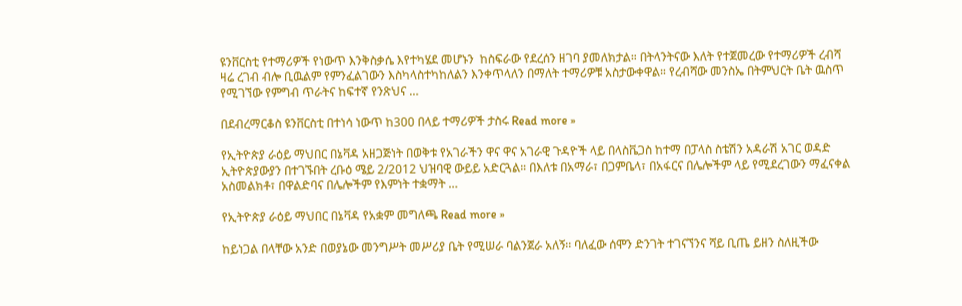ዩንቨርስቲ የተማሪዎች የነውጥ እንቅስቃሴ እየተካሄደ መሆኑን  ከስፍራው የደረሰን ዘገባ ያመለክታል። በትላንትናው እለት የተጀመረው የተማሪዎች ረብሻ ዛሬ ረገብ ብሎ ቢዉልም የምንፈልገውን እስካላስተካከለልን እንቀጥላለን በማለት ተማሪዎቹ አስታውቀዋል። የረብሻው መንስኤ በትምህርት ቤት ዉስጥ የሚገኘው የምግብ ጥራትና ከፍተኛ የንጽህና …

በደብረማርቆስ ዩንቨርስቲ በተነሳ ነውጥ ከ300 በላይ ተማሪዎች ታስሩ Read more »

የኢትዮጵያ ራዕይ ማህበር በኔቫዳ አዘጋጅነት በወቅቱ የአገራችን ዋና ዋና አገራዊ ጉዳዮች ላይ በላስቬጋስ ከተማ በፓላስ ስቴሽን አዳራሽ አገር ወዳድ ኢትዮጵያውያን በተገኙበት ረቡዕ ሜይ 2/2012 ህዝባዊ ውይይ አድርጓል። በእለቱ በአማራ፣ በጋምቤላ፣ በአፋርና በሌሎችም ላይ የሚደረገውን ማፈናቀል አስመልክቶ፣ በዋልድባና በሌሎችም የእምነት ተቋማት …

የኢትዮጵያ ራዕይ ማህበር በኔቫዳ የአቋም መግለጫ Read more »

ከይነጋል በላቸው አንድ በወያኔው መንግሥት መሥሪያ ቤት የሚሠራ ባልንጀራ አለኝ፡፡ ባለፈው ሰሞን ድንገት ተገናኘንና ሻይ ቢጤ ይዘን ስለዚችው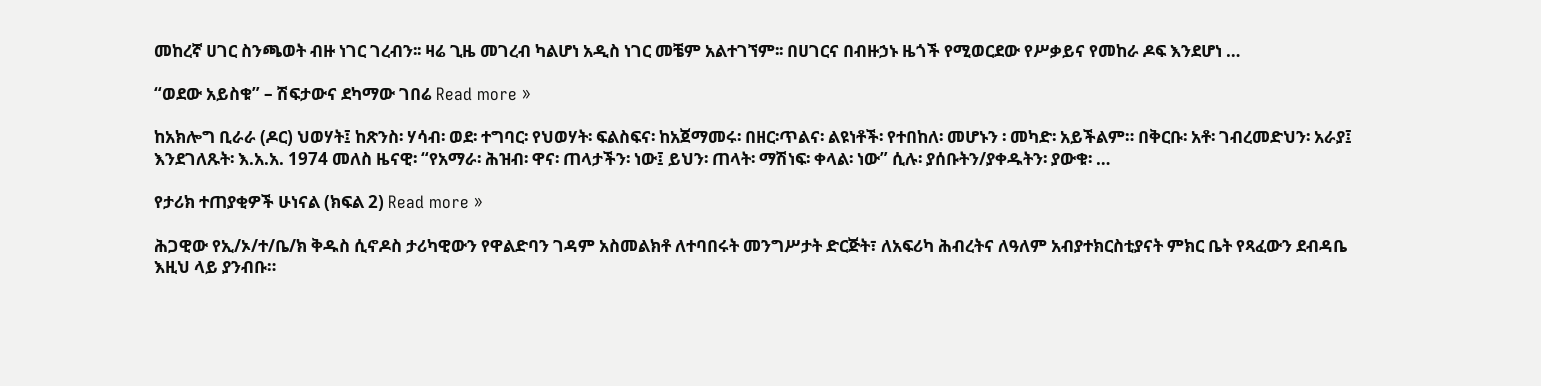መከረኛ ሀገር ስንጫወት ብዙ ነገር ገረብን፡፡ ዛሬ ጊዜ መገረብ ካልሆነ አዲስ ነገር መቼም አልተገኘም፡፡ በሀገርና በብዙኃኑ ዜጎች የሚወርደው የሥቃይና የመከራ ዶፍ እንደሆነ …

“ወደው አይስቁ” – ሽፍታውና ደካማው ገበሬ Read more »

ከአክሎግ ቢራራ (ዶር) ህወሃት፤ ከጽንስ፡ ሃሳብ፡ ወደ፡ ተግባር፡ የህወሃት፡ ፍልስፍና፡ ከአጀማመሩ፡ በዘር፡ጥልና፡ ልዩነቶች፡ የተበከለ፡ መሆኑን ፡ መካድ፡ አይችልም። በቅርቡ፡ አቶ፡ ገብረመድህን፡ አራያ፤ እንደገለጹት፡ እ.አ.አ. 1974 መለስ ዜናዊ፡ “የአማራ፡ ሕዝብ፡ ዋና፡ ጠላታችን፡ ነው፤ ይህን፡ ጠላት፡ ማሽነፍ፡ ቀላል፡ ነው” ሲሉ፡ ያሰቡትን/ያቀዱትን፡ ያውቁ፡ …

የታሪክ ተጠያቂዎች ሁነናል (ክፍል 2) Read more »

ሕጋዊው የኢ/ኦ/ተ/ቤ/ክ ቅዱስ ሲኖዶስ ታሪካዊውን የዋልድባን ገዳም አስመልክቶ ለተባበሩት መንግሥታት ድርጅት፣ ለአፍሪካ ሕብረትና ለዓለም አብያተክርስቲያናት ምክር ቤት የጻፈውን ደብዳቤ እዚህ ላይ ያንብቡ።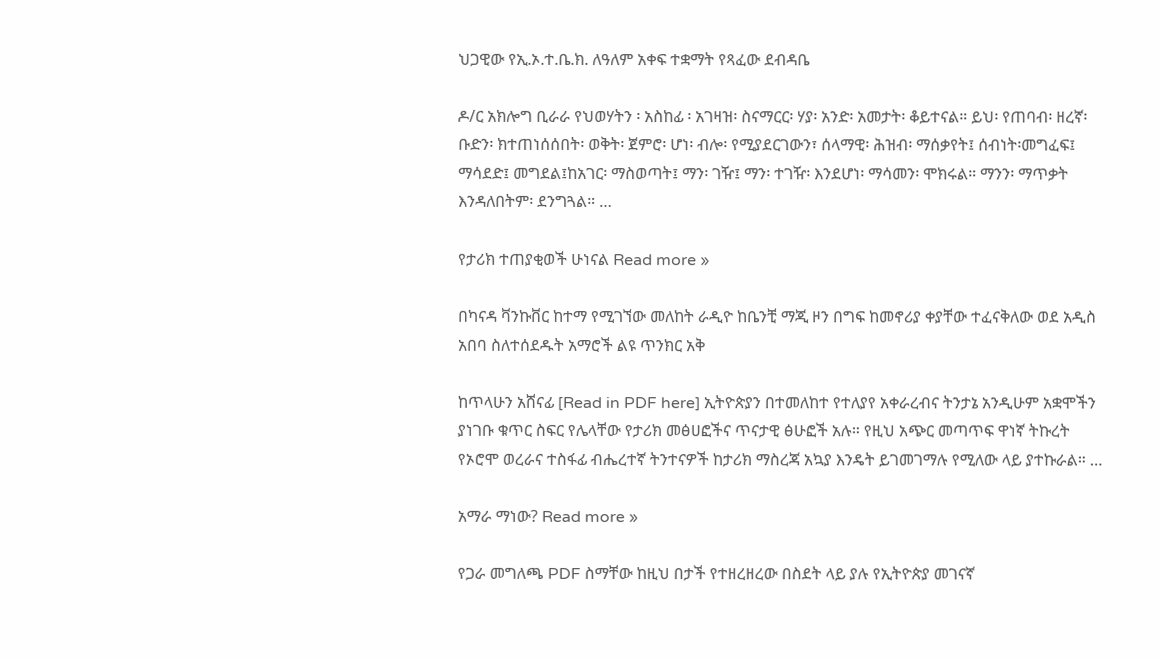ህጋዊው የኢ.ኦ.ተ.ቤ.ክ. ለዓለም አቀፍ ተቋማት የጻፈው ደብዳቤ

ዶ/ር አክሎግ ቢራራ የህወሃትን ፡ አስከፊ ፡ አገዛዝ፡ ስናማርር፡ ሃያ፡ አንድ፡ አመታት፡ ቆይተናል። ይህ፡ የጠባብ፡ ዘረኛ፡ቡድን፡ ክተጠነሰሰበት፡ ወቅት፡ ጀምሮ፡ ሆነ፡ ብሎ፡ የሚያደርገውን፣ ሰላማዊ፡ ሕዝብ፡ ማሰቃየት፤ ሰብነት፡መግፈፍ፤ ማሳደድ፤ መግደል፤ከአገር፡ ማስወጣት፤ ማን፡ ገዥ፤ ማን፡ ተገዥ፡ እንደሆነ፡ ማሳመን፡ ሞክሩል። ማንን፡ ማጥቃት እንዳለበትም፡ ደንግጓል። …

የታሪክ ተጠያቂወች ሁነናል Read more »

በካናዳ ቫንኩቨር ከተማ የሚገኘው መለከት ራዲዮ ከቤንቺ ማጂ ዞን በግፍ ከመኖሪያ ቀያቸው ተፈናቅለው ወደ አዲስ አበባ ስለተሰደዱት አማሮች ልዩ ጥንክር አቅ

ከጥላሁን አሸናፊ [Read in PDF here] ኢትዮጵያን በተመለከተ የተለያየ አቀራረብና ትንታኔ አንዲሁም አቋሞችን ያነገቡ ቁጥር ስፍር የሌላቸው የታሪክ መፅሀፎችና ጥናታዊ ፅሁፎች አሉ። የዚህ አጭር መጣጥፍ ዋነኛ ትኩረት የኦሮሞ ወረራና ተስፋፊ ብሔረተኛ ትንተናዎች ከታሪክ ማስረጃ አኳያ እንዴት ይገመገማሉ የሚለው ላይ ያተኩራል። …

አማራ ማነው? Read more »

የጋራ መግለጫ PDF ስማቸው ከዚህ በታች የተዘረዘረው በስደት ላይ ያሉ የኢትዮጵያ መገናኛ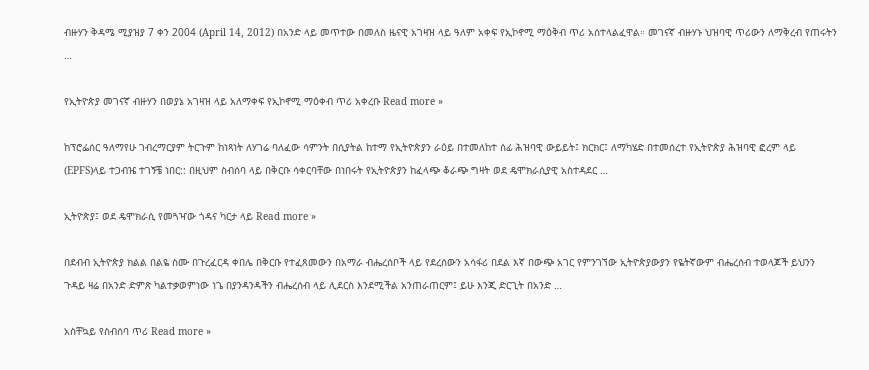ብዙሃን ቅዳሜ ሚያዝያ 7 ቀን 2004 (April 14, 2012) በአንድ ላይ መጥተው በመለስ ዜናዊ አገዛዝ ላይ ዓለም አቀፍ የኢኮኖሚ ማዕቅብ ጥሪ አሰተላልፈዋል። መገናኛ ብዙሃኑ ህዝባዊ ጥሪውን ለማቅረብ የጠሩትን …

የኢትዮጵያ መገናኛ ብዙሃን በወያኔ አገዛዝ ላይ አለማቀፍ የኢኮኖሚ ማዕቀብ ጥሪ አቀረቡ Read more »

ከፕሮፌሰር ዓለማየሁ ገብረማርያም ትርጉም ከነጻነት ለሃገሬ ባለፈው ሳምንት በሲያትል ከተማ የኢትዮጵያን ራዕይ በተመለከተ ሰፊ ሕዝባዊ ውይይት፤ ክርክር፤ ለማካሄድ በተመሰረተ የኢትዮጵያ ሕዝባዊ ፎረም ላይ (EPFS)ላይ ተጋብዤ ተገኝቼ ነበር:: በዚህም ስብሰባ ላይ በቅርቡ ሳቀርባቸው በነበሩት የኢትዮጵያን ከፈላጭ ቆራጭ ግዛት ወደ ዴሞክራሲያዊ አስተዳደር …

ኢትዮጵያ፤ ወደ ዴሞክራሲ የመጓዣው ጎዳና ካርታ ላይ Read more »

በደብብ ኢትዮጵያ ክልል በልዬ ስሙ በጉረፈርዳ ቀበሌ በቅርቡ የተፈጸመውን በአማራ ብሔረሰቦች ላይ የደረሰውን አሳፋሪ በደል እኛ በውጭ አገር የምንገኘው ኢትዮጵያውያን የዬትኛውም ብሔረሰብ ተወላጆች ይህንን ጉዳይ ዛሬ በአንድ ድምጽ ካልተቃወምነው ነጌ በያንዳንዳችን ብሔረሰብ ላይ ሊደርስ እንደሚችል አንጠራጠርም፤ ይሁ እንጂ ድርጊት በአንድ …

አስቸኳይ የስብሰባ ጥሪ Read more »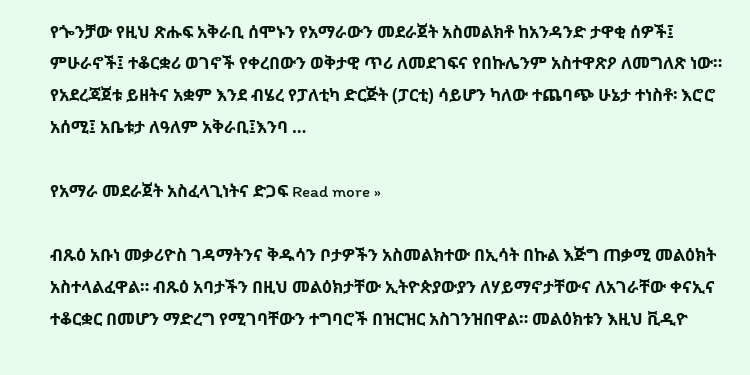የጐንቻው የዚህ ጽሑፍ አቅራቢ ሰሞኑን የአማራውን መደራጀት አስመልክቶ ከአንዳንድ ታዋቂ ሰዎች፤ ምሁራኖች፤ ተቆርቋሪ ወገኖች የቀረበውን ወቅታዊ ጥሪ ለመደገፍና የበኩሌንም አስተዋጽዖ ለመግለጽ ነው። የአደረጃጀቱ ይዘትና አቋም እንደ ብሄረ የፓለቲካ ድርጅት (ፓርቲ) ሳይሆን ካለው ተጨባጭ ሁኔታ ተነስቶ፡ እሮሮ አሰሚ፤ አቤቱታ ለዓለም አቅራቢ፤እንባ …

የአማራ መደራጀት አስፈላጊነትና ድጋፍ Read more »

ብጹዕ አቡነ መቃሪዮስ ገዳማትንና ቅዱሳን ቦታዎችን አስመልክተው በኢሳት በኩል እጅግ ጠቃሚ መልዕክት አስተላልፈዋል። ብጹዕ አባታችን በዚህ መልዕክታቸው ኢትዮጵያውያን ለሃይማኖታቸውና ለአገራቸው ቀናኢና ተቆርቋር በመሆን ማድረግ የሚገባቸውን ተግባሮች በዝርዝር አስገንዝበዋል። መልዕክቱን እዚህ ቪዲዮ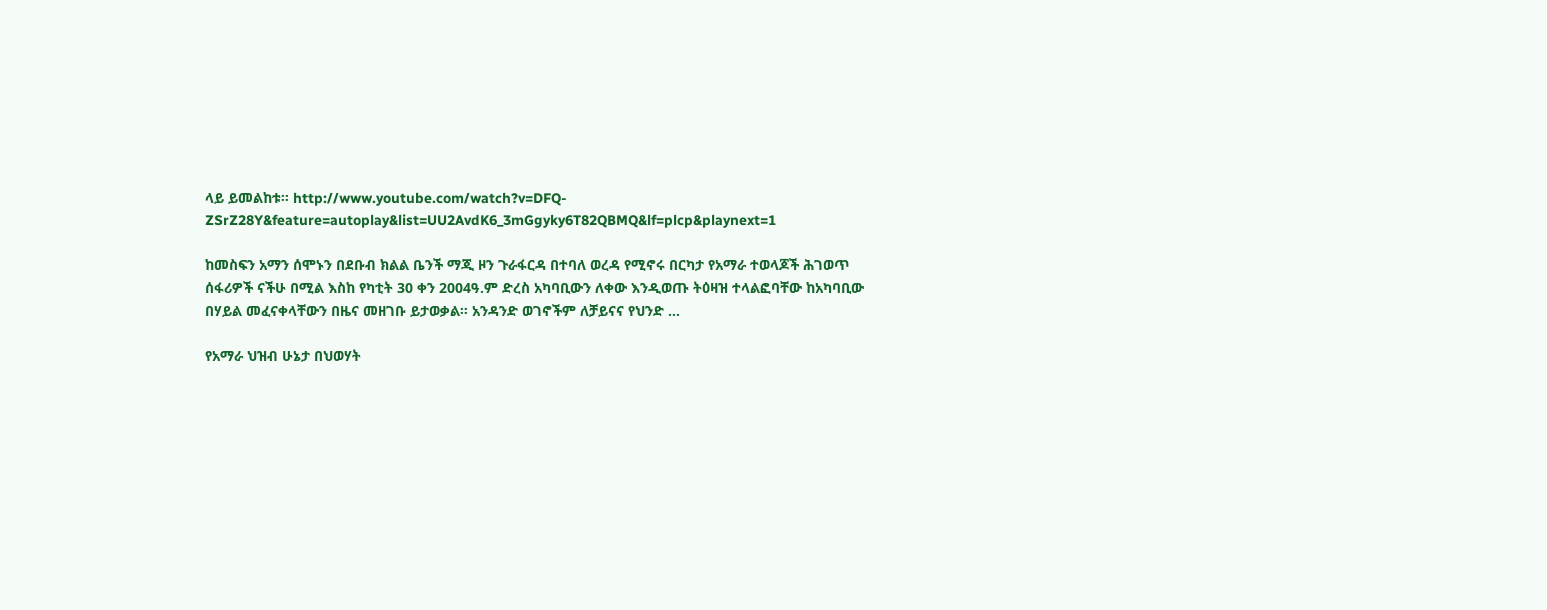ላይ ይመልከቱ። http://www.youtube.com/watch?v=DFQ-ZSrZ28Y&feature=autoplay&list=UU2AvdK6_3mGgyky6T82QBMQ&lf=plcp&playnext=1

ከመስፍን አማን ሰሞኑን በደቡብ ክልል ቤንች ማጂ ዞን ጉራፋርዳ በተባለ ወረዳ የሚኖሩ በርካታ የአማራ ተወላጆች ሕገወጥ ሰፋሪዎች ናችሁ በሚል እስከ የካቲት 30 ቀን 2004ዓ.ም ድረስ አካባቢውን ለቀው እንዲወጡ ትዕዛዝ ተላልፎባቸው ከአካባቢው በሃይል መፈናቀላቸውን በዜና መዘገቡ ይታወቃል። አንዳንድ ወገኖችም ለቻይናና የህንድ …

የአማራ ህዝብ ሁኔታ በህወሃት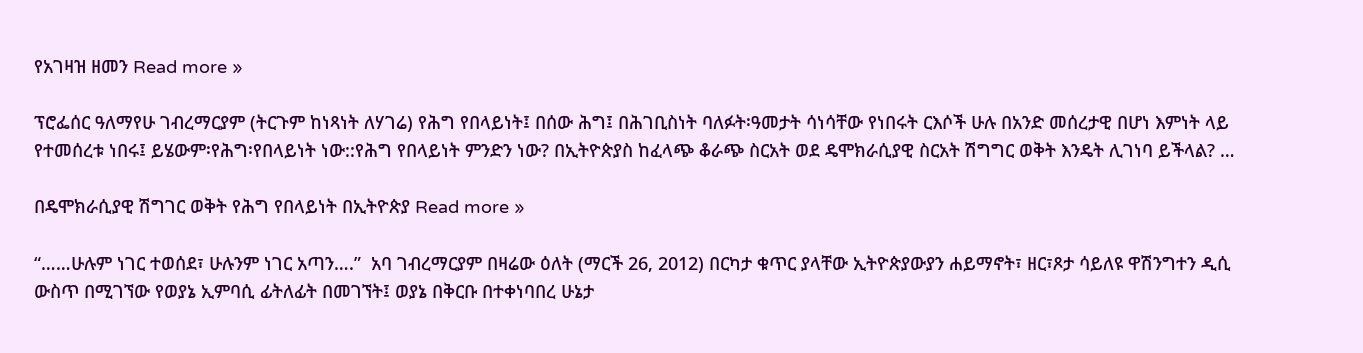የአገዛዝ ዘመን Read more »

ፕሮፌሰር ዓለማየሁ ገብረማርያም (ትርጉም ከነጻነት ለሃገሬ) የሕግ የበላይነት፤ በሰው ሕግ፤ በሕገቢስነት ባለፉት፡ዓመታት ሳነሳቸው የነበሩት ርእሶች ሁሉ በአንድ መሰረታዊ በሆነ እምነት ላይ የተመሰረቱ ነበሩ፤ ይሄውም፡የሕግ፡የበላይነት ነው::የሕግ የበላይነት ምንድን ነው? በኢትዮጵያስ ከፈላጭ ቆራጭ ስርአት ወደ ዴሞክራሲያዊ ስርአት ሽግግር ወቅት እንዴት ሊገነባ ይችላል? …

በዴሞክራሲያዊ ሽግገር ወቅት የሕግ የበላይነት በኢትዮጵያ Read more »

“……ሁሉም ነገር ተወሰደ፣ ሁሉንም ነገር አጣን….”  አባ ገብረማርያም በዛሬው ዕለት (ማርች 26, 2012) በርካታ ቁጥር ያላቸው ኢትዮጵያውያን ሐይማኖት፣ ዘር፣ጾታ ሳይለዩ ዋሽንግተን ዲሲ ውስጥ በሚገኘው የወያኔ ኢምባሲ ፊትለፊት በመገኘት፤ ወያኔ በቅርቡ በተቀነባበረ ሁኔታ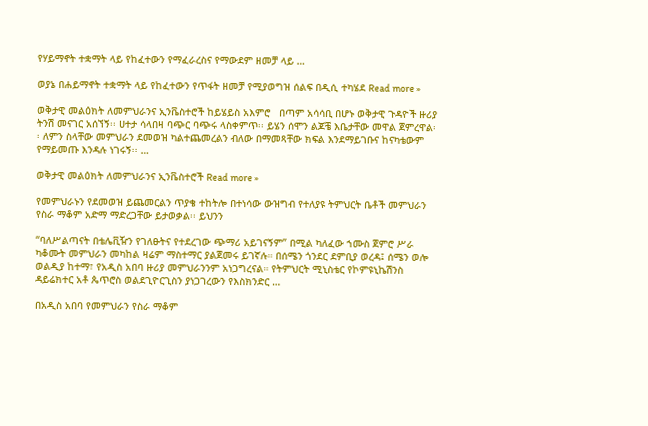የሃይማኖት ተቋማት ላይ የከፈተውን የማፈራረስና የማውደም ዘመቻ ላይ …

ወያኔ በሐይማኖት ተቋማት ላይ የከፈተውን የጥፋት ዘመቻ የሚያወግዝ ሰልፍ በዲሲ ተካሄደ Read more »

ወቅታዊ መልዕክት ለመምህራንና ኢንቬስተሮች ከይሄይስ አእምሮ   በጣም አሳሳቢ በሆኑ ወቅታዊ ጉዳዮች ዙሪያ ትንሽ መናገር አሰኘኝ፡፡ ሀተታ ሳላበዛ ባጭር ባጭሩ ላስቀምጥ፡፡ ይሄን ሰሞን ልጆቼ እቤታቸው መዋል ጀምረዋል፡፡ ለምን ስላቸው መምህራን ደመወዝ ካልተጨመረልን ብለው በማመጻቸው ክፍል እንደማይገቡና ከናካቴውም የማይመጡ እንዳሉ ነገሩኝ፡፡ …

ወቅታዊ መልዕክት ለመምህራንና ኢንቬስተሮች Read more »

የመምህራኑን የደመወዝ ይጨመርልን ጥያቄ ተከትሎ በተነሳው ውዝግብ የተለያዩ ትምህርት ቤቶች መምህራን የስራ ማቆም አድማ ማድረጋቸው ይታወቃል፡፡ ይህንን

“ባለሥልጣናት በቴሌቪዥን የገለፁትና የተደረገው ጭማሪ አይገናኝም” በሚል ካለፈው ኀሙስ ጀምሮ ሥራ ካቆሙት መምህራን መካከል ዛሬም ማስተማር ያልጀመሩ ይገኛሉ። በሰሜን ጎንደር ደምቢያ ወረዳ፤ ሰሜን ወሎ ወልዲያ ከተማ፣ የአዲስ አበባ ዙሪያ መምህራንንም አነጋግረናል። የትምህርት ሚኒስቴር የኮምዩኒኬሽንስ ዳይሬክተር አቶ ጴጥሮስ ወልደጊዮርጊስን ያነጋገረውን የእስክንድር …

በአዲስ አበባ የመምህራን የስራ ማቆም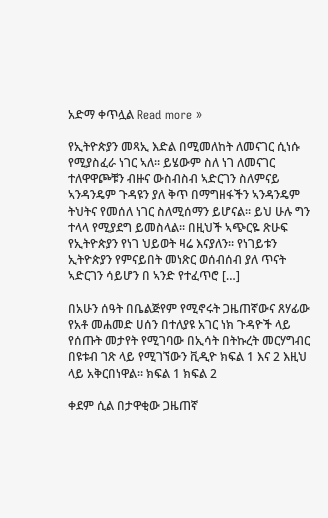አድማ ቀጥሏል Read more »

የኢትዮጵያን መጻኢ እድል በሚመለከት ለመናገር ሲነሱ የሚያስፈራ ነገር ኣለ። ይሄውም ስለ ነገ ለመናገር ተለዋዋጮቹን ብዙና ውስብስብ ኣድርገን ስለምናይ ኣንዳንዴም ጉዳዩን ያለ ቅጥ በማግዘፋችን ኣንዳንዴም ትህትና የመሰለ ነገር ስለሚሰማን ይሆናል። ይህ ሁሉ ግን ተላላ የሚያደግ ይመስላል። በዚህች ኣጭርዬ ጽሁፍ የኢትዮጵያን የነገ ህይወት ዛሬ እናያለን። የነገይቱን ኢትዮጵያን የምናይበት መነጽር ወሰብሰብ ያለ ጥናት ኣድርገን ሳይሆን በ ኣንድ የተፈጥሮ […]

በአሁን ሰዓት በቤልጅየም የሚኖሩት ጋዜጠኛውና ጸሃፊው  የአቶ መሐመድ ሀሰን በተለያዩ አገር ነክ ጉዳዮች ላይ የሰጡት መታየት የሚገባው በኢሳት በትኩረት መርሃግብር በዩቱብ ገጽ ላይ የሚገኘውን ቪዲዮ ክፍል 1 እና 2 እዚህ ላይ አቅርበነዋል። ክፍል 1 ክፍል 2

ቀደም ሲል በታዋቂው ጋዜጠኛ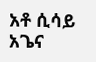አቶ ሲሳይ አጌና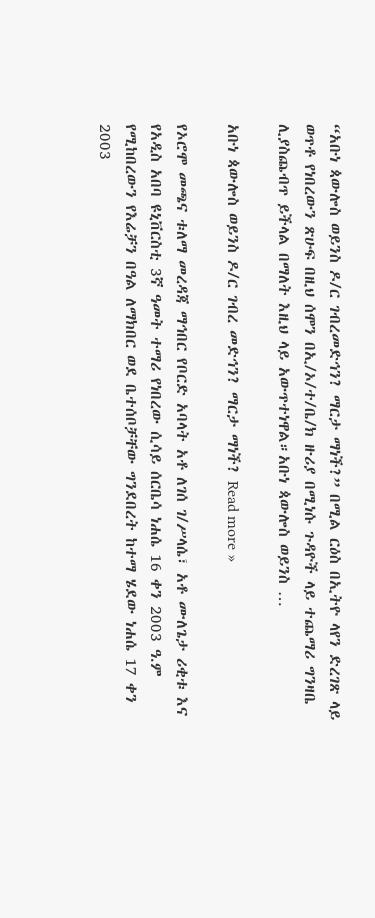“አቡነ ጳውሎስ ወይንስ ዶ/ር ገብረመድኅን? ማርታ ማነች?” በሚል ርዕስ በኢትዮ ላየን ድረገጽ ላይ ወጥቶ የነበረውን ጽሁፍ በዚህ ሰሞን በኢ/ኦ/ተ/ቤ/ክ ዙሪያ በሚነሱ ጉዳዮች ላይ ተጨማሪ ግንዛቤ ሊያስጨብጥ ይችላል በማለት እዚህ ላይ አውጥተነዋል።አቡነ ጳውሎስ ወይንስ …

አቡነ ጳውሎስ ወይንስ ዶ/ር ገብረ መድኅን? ማርታ ማነች? Read more »

የኦሮሞ መጫና ቱለማ መረዳጃ ማኅበር የቦርድ አባላት አቶ ለገሰ ገ/ሥላሴ፣ አቶ ሙለጌታ ሪቂቱ እና የአዲስ አበባ ዩኒቨርስቲ 3ኛ ዓመት ተማሪ የነበረው ሲሳይ ሰርቤሳ ነሐሴ 16 ቀን 2003 ዓ.ም የሚከበረውን የእሬቻን በዓል ለማክበር ወደ ቤተሰቦቻቸው ግንደበረት ከተማ ሄደው ነሐሴ 17 ቀን 2003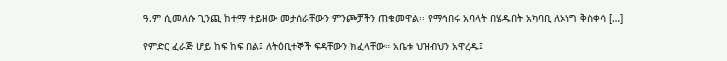ዓ.ም ሲመለሱ ጊንጪ ከተማ ተይዘው መታሰራቸውን ምንጮቻችን ጠቁመዋል፡፡ የማኅበሩ አባላት በሄዱበት አካባቢ ለኦነግ ቅስቀሳ […]

የምድር ፈራጅ ሆይ ከፍ ከፍ በል፤ ለትዕቢተኞች ፍዳቸውን ክፈላቸው። አቤቱ ህዝብህን አዋረዱ፤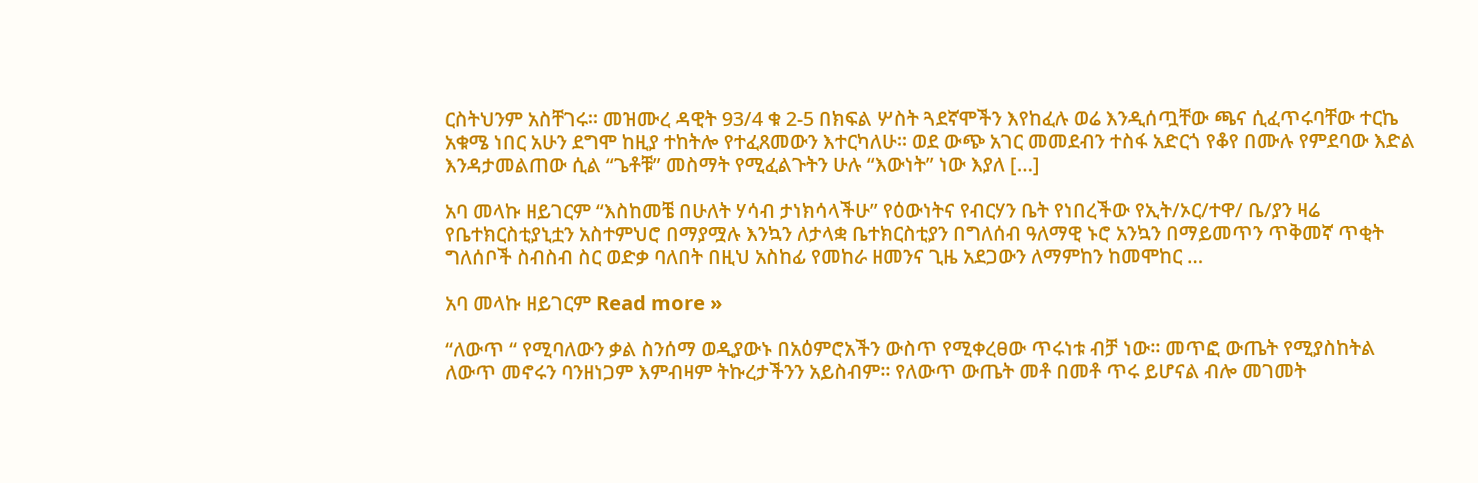ርስትህንም አስቸገሩ። መዝሙረ ዳዊት 93/4 ቁ 2-5 በክፍል ሦስት ጓደኛሞችን እየከፈሉ ወሬ እንዲሰጧቸው ጫና ሲፈጥሩባቸው ተርኬ አቁሜ ነበር አሁን ደግሞ ከዚያ ተከትሎ የተፈጸመውን እተርካለሁ። ወደ ውጭ አገር መመደብን ተስፋ አድርጎ የቆየ በሙሉ የምደባው እድል እንዳታመልጠው ሲል “ጌቶቹ” መስማት የሚፈልጉትን ሁሉ “እውነት” ነው እያለ […]

አባ መላኩ ዘይገርም “እስከመቼ በሁለት ሃሳብ ታነክሳላችሁ” የዕውነትና የብርሃን ቤት የነበረችው የኢት/ኦር/ተዋ/ ቤ/ያን ዛሬ የቤተክርስቲያኒቷን አስተምህሮ በማያሟሉ እንኳን ለታላቋ ቤተክርስቲያን በግለሰብ ዓለማዊ ኑሮ አንኳን በማይመጥን ጥቅመኛ ጥቂት ግለሰቦች ስብስብ ስር ወድቃ ባለበት በዚህ አስከፊ የመከራ ዘመንና ጊዜ አደጋውን ለማምከን ከመሞከር …

አባ መላኩ ዘይገርም Read more »

“ለውጥ “ የሚባለውን ቃል ስንሰማ ወዲያውኑ በአዕምሮአችን ውስጥ የሚቀረፀው ጥሩነቱ ብቻ ነው። መጥፎ ውጤት የሚያስከትል ለውጥ መኖሩን ባንዘነጋም እምብዛም ትኩረታችንን አይስብም። የለውጥ ውጤት መቶ በመቶ ጥሩ ይሆናል ብሎ መገመት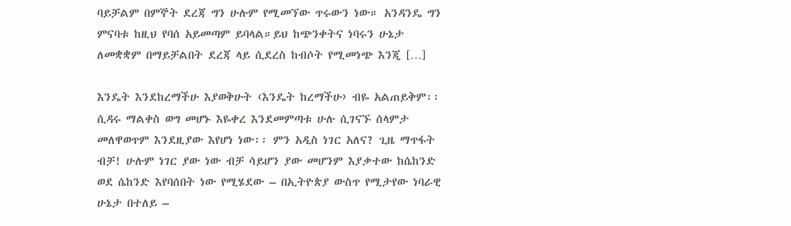ባይቻልም በምኞት ደረጃ ግን ሁሉም የሚመኘው ጥሩውን ነው። አንዳንዴ ግን ምናባቱ ከዚህ የባሰ አይመጣም ይባላል።ይህ ከጭንቀትና ነባሩን ሁኔታ ለመቋቋም በማይቻልበት ደረጃ ላይ ሲደረስ ከብሶት የሚመነጭ እንጂ […]

እንዴት እንደከረማችሁ እያወቅሁት ‹እንዴት ከረማችሁ› ብዬ አልጠይቅም፡፡ ሲዳሩ ማልቀስ ወግ መሆኑ እዬቀረ እንደመምጣቱ ሁሉ ሲገናኙ ሰላምታ መለዋወጥም እንደዚያው እየሆነ ነው፡፡ ምን አዲስ ነገር አለና? ጊዜ ማጥፋት ብቻ! ሁሉም ነገር ያው ነው ብቻ ሳይሆን ያው መሆንም እያቃተው ከሴከንድ ወደ ሴከንድ እየባሰበት ነው የሚሄደው – በኢትዮጵያ ውስጥ የሚታየው ነባራዊ ሁኔታ በተለይ –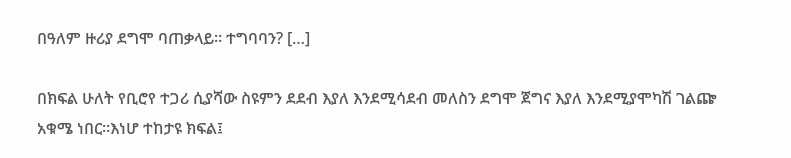በዓለም ዙሪያ ደግሞ ባጠቃላይ፡፡ ተግባባን? […]

በክፍል ሁለት የቢሮየ ተጋሪ ሲያሻው ስዩምን ደደብ እያለ እንደሚሳደብ መለስን ደግሞ ጀግና እያለ እንደሚያሞካሽ ገልጬ አቁሜ ነበር።እነሆ ተከታዩ ክፍል፤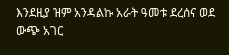እንደዚያ ዝም አንዳልኩ አራት ዓመቱ ደረሰና ወደ ውጭ አገር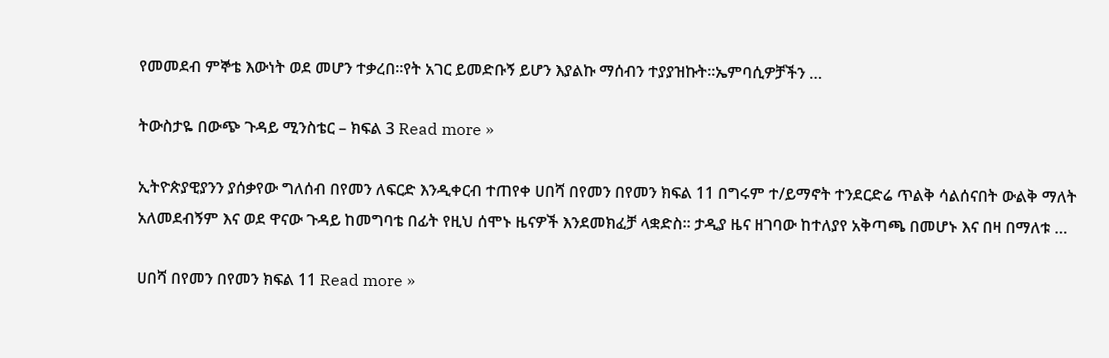የመመደብ ምኞቴ እውነት ወደ መሆን ተቃረበ።የት አገር ይመድቡኝ ይሆን እያልኩ ማሰብን ተያያዝኩት።ኤምባሲዎቻችን …

ትውስታዬ በውጭ ጉዳይ ሚንስቴር – ክፍል 3 Read more »

ኢትዮጵያዊያንን ያሰቃየው ግለሰብ በየመን ለፍርድ እንዲቀርብ ተጠየቀ ሀበሻ በየመን በየመን ክፍል 11 በግሩም ተ/ይማኖት ተንደርድሬ ጥልቅ ሳልሰናበት ውልቅ ማለት አለመደብኝም እና ወደ ዋናው ጉዳይ ከመግባቴ በፊት የዚህ ሰሞኑ ዜናዎች እንደመክፈቻ ላቋድስ፡፡ ታዲያ ዜና ዘገባው ከተለያየ አቅጣጫ በመሆኑ እና በዛ በማለቱ …

ሀበሻ በየመን በየመን ክፍል 11 Read more »